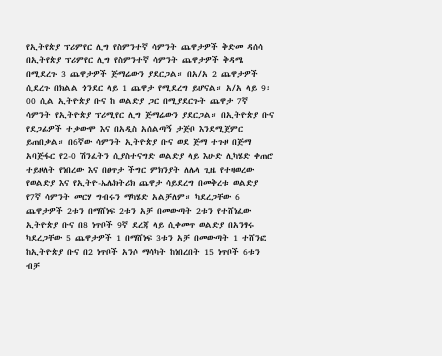የኢትየጵያ ፕሪምየር ሊግ የስምንተኛ ሳምንት ጨዋታዎች ቅድመ ዳሰሳ
በኢትየጵያ ፕሪምየር ሊግ የስምንተኛ ሳምንት ጨዋታዎች ቅዳሜ በሚደረጉ 3 ጨዋታዎች ጅማሬውን ያደርጋል። በአ/አ 2 ጨዋታዎች ሲደረጉ በክልል ጎንደር ላይ 1 ጨዋታ የሚደረግ ይሆናል። አ/አ ላይ 9፡00 ሲል ኢትዮጵያ ቡና ከ ወልድያ ጋር በሚያደርጉት ጨዋታ 7ኛ ሳምንት የኢትዮጵያ ፕሪሚየር ሊግ ጅማሬውን ያደርጋል። በኢትዮጵያ ቡና የደጋፊዎች ተቃውሞ እና በአዲስ አሰልጣኝ ታጅቦ እንደሚጀምር ይጠበቃል። በ6ኛው ሳምንት ኢትዮጵያ ቡና ወደ ጅማ ተጉዞ በጅማ አባጅፋር የ2-0 ሽንፈትን ሲያስተናግድ ወልድያ ላይ እሁድ ሊካሄድ ቀጠሮ ተይዞለት የነበረው እና በፀጥታ ችግር ምክንያት ለሌላ ጊዜ የተዛወረው የወልድያ እና የኢትዮ-ኤሌክትሪክ ጨዋታ ሳይደረግ በመቅረቱ ወልድያ የ7ኛ ሳምንት መርሃ ግብሩን ማካሄድ አልቻለም። ካደረጋቸው 6 ጨዋታዎች 2ቱን በማሸነፍ 2ቱን አቻ በመውጣት 2ቱን የተሸነፈው ኢትዮጵያ ቡና በ8 ነጥቦች 9ኛ ደረጃ ላይ ሲቀመጥ ወልድያ በአንፃሩ ካደረጋቸው 5 ጨዋታዎች 1 በማሸነፍ 3ቱን አቻ በመውጣት 1 ተሸንፎ ከኢትዮጵያ ቡና በ2 ነጥቦች አንሶ ማሳካት ከነበረበት 15 ነጥቦች 6ቱን ብቻ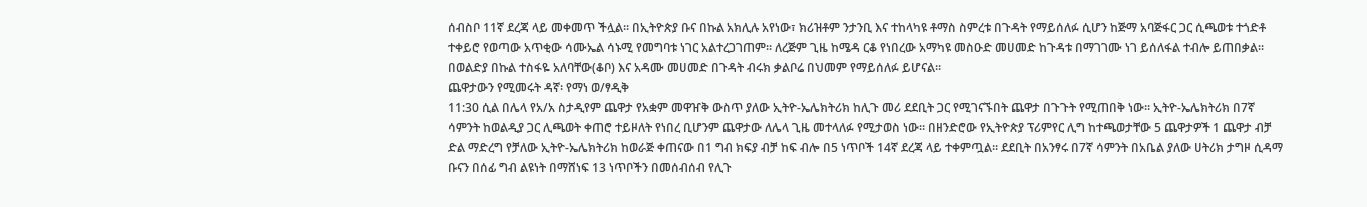ሰብስቦ 11ኛ ደረጃ ላይ መቀመጥ ችሏል። በኢትዮጵያ ቡና በኩል አክሊሉ አየነው፣ ክሪዝቶም ንታንቢ እና ተከላካዩ ቶማስ ስምረቱ በጉዳት የማይሰለፉ ሲሆን ከጅማ አባጅፋር ጋር ሲጫወቱ ተጎድቶ ተቀይሮ የወጣው አጥቂው ሳሙኤል ሳኑሚ የመግባቱ ነገር አልተረጋገጠም። ለረጅም ጊዜ ከሜዳ ርቆ የነበረው አማካዩ መስዑድ መሀመድ ከጉዳቱ በማገገሙ ነገ ይሰለፋል ተብሎ ይጠበቃል። በወልድያ በኩል ተስፋዬ አለባቸው(ቆቦ) እና አዳሙ መሀመድ በጉዳት ብሩክ ቃልቦሬ በህመም የማይሰለፉ ይሆናል።
ጨዋታውን የሚመሩት ዳኛ፡ የማነ ወ/ፃዲቅ
11:30 ሲል በሌላ የአ/አ ስታዲየም ጨዋታ የአቋም መዋዠቅ ውስጥ ያለው ኢትዮ-ኤሌክትሪክ ከሊጉ መሪ ደደቢት ጋር የሚገናኙበት ጨዋታ በጉጉት የሚጠበቅ ነው። ኢትዮ-ኤሌክትሪክ በ7ኛ ሳምንት ከወልዲያ ጋር ሊጫወት ቀጠሮ ተይዞለት የነበረ ቢሆንም ጨዋታው ለሌላ ጊዜ መተላለፉ የሚታወስ ነው። በዘንድሮው የኢትዮጵያ ፕሪምየር ሊግ ከተጫወታቸው 5 ጨዋታዎች 1 ጨዋታ ብቻ ድል ማድረግ የቻለው ኢትዮ-ኤሌክትሪክ ከወራጅ ቀጠናው በ1 ግብ ክፍያ ብቻ ከፍ ብሎ በ5 ነጥቦች 14ኛ ደረጃ ላይ ተቀምጧል። ደደቢት በአንፃሩ በ7ኛ ሳምንት በአቤል ያለው ሀትሪክ ታግዞ ሲዳማ ቡናን በሰፊ ግብ ልዩነት በማሸነፍ 13 ነጥቦችን በመሰብሰብ የሊጉ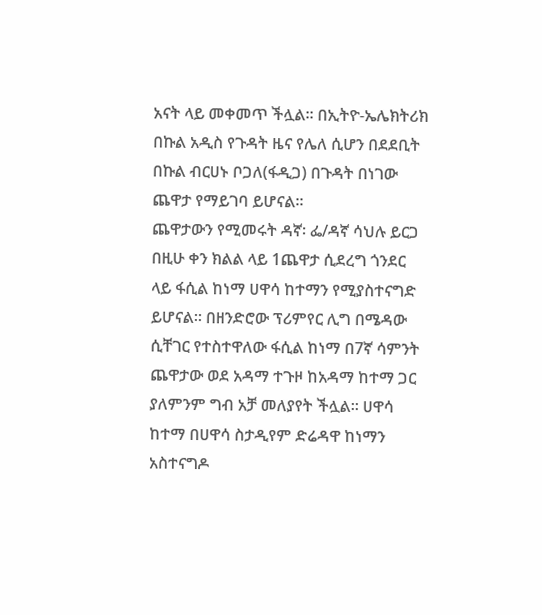አናት ላይ መቀመጥ ችሏል። በኢትዮ-ኤሌክትሪክ በኩል አዲስ የጉዳት ዜና የሌለ ሲሆን በደደቢት በኩል ብርሀኑ ቦጋለ(ፋዲጋ) በጉዳት በነገው ጨዋታ የማይገባ ይሆናል።
ጨዋታውን የሚመሩት ዳኛ፡ ፌ/ዳኛ ሳህሉ ይርጋ
በዚሁ ቀን ክልል ላይ 1ጨዋታ ሲደረግ ጎንደር ላይ ፋሲል ከነማ ሀዋሳ ከተማን የሚያስተናግድ ይሆናል። በዘንድሮው ፕሪምየር ሊግ በሜዳው ሲቸገር የተስተዋለው ፋሲል ከነማ በ7ኛ ሳምንት ጨዋታው ወደ አዳማ ተጉዞ ከአዳማ ከተማ ጋር ያለምንም ግብ አቻ መለያየት ችሏል። ሀዋሳ ከተማ በሀዋሳ ስታዲየም ድሬዳዋ ከነማን አስተናግዶ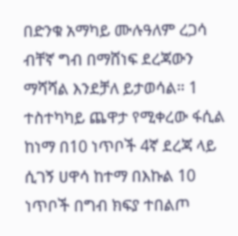በድንቁ አማካይ ሙሉዓለም ረጋሳ ብቸኛ ግብ በማሸነፍ ደረጃውን ማሻሻል እንደቻለ ይታወሳል። 1 ተስተካካይ ጨዋታ የሚቀረው ፋሲል ከነማ በ10 ነጥቦች 4ኛ ደረጃ ላይ ሲገኝ ሀዋሳ ከተማ በእኩል 10 ነጥቦች በግብ ክፍያ ተበልጦ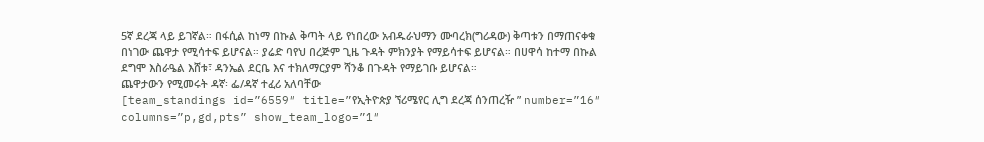5ኛ ደረጃ ላይ ይገኛል። በፋሲል ከነማ በኩል ቅጣት ላይ የነበረው አብዱራህማን ሙባረክ(ግሪዳው) ቅጣቱን በማጠናቀቁ በነገው ጨዋታ የሚሳተፍ ይሆናል። ያሬድ ባየህ በረጅም ጊዜ ጉዳት ምክንያት የማይሳተፍ ይሆናል። በሀዋሳ ከተማ በኩል ደግሞ እስራዔል እሸቱ፣ ዳንኤል ደርቤ እና ተክለማርያም ሻንቆ በጉዳት የማይገቡ ይሆናል።
ጨዋታውን የሚመሩት ዳኛ፡ ፌ/ዳኛ ተፈሪ አለባቸው
[team_standings id=”6559″ title=”የኢትዮጵያ ኘሪሜየር ሊግ ደረጃ ሰንጠረዥ ” number=”16″ columns=”p,gd,pts” show_team_logo=”1″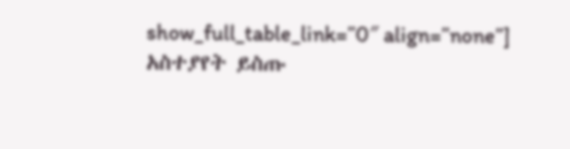show_full_table_link=”0″ align=”none”]
አስተያየት ይስጡ